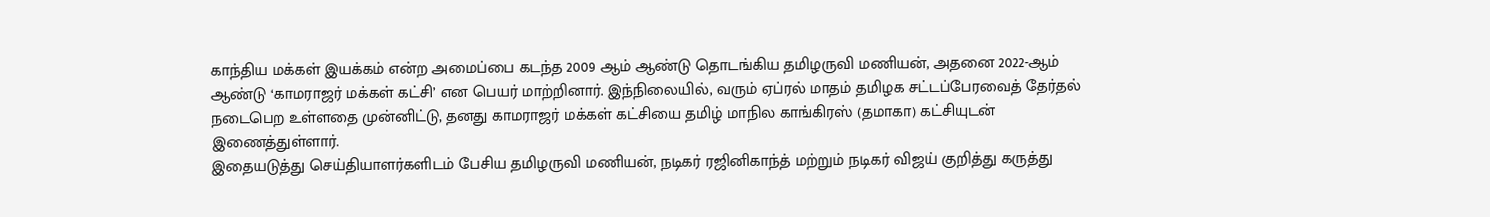காந்திய மக்கள் இயக்கம் என்ற அமைப்பை கடந்த 2009 ஆம் ஆண்டு தொடங்கிய தமிழருவி மணியன், அதனை 2022-ஆம் ஆண்டு ‘காமராஜர் மக்கள் கட்சி’ என பெயர் மாற்றினார். இந்நிலையில், வரும் ஏப்ரல் மாதம் தமிழக சட்டப்பேரவைத் தேர்தல் நடைபெற உள்ளதை முன்னிட்டு, தனது காமராஜர் மக்கள் கட்சியை தமிழ் மாநில காங்கிரஸ் (தமாகா) கட்சியுடன் இணைத்துள்ளார்.
இதையடுத்து செய்தியாளர்களிடம் பேசிய தமிழருவி மணியன், நடிகர் ரஜினிகாந்த் மற்றும் நடிகர் விஜய் குறித்து கருத்து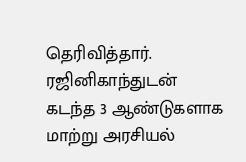தெரிவித்தார்.
ரஜினிகாந்துடன் கடந்த 3 ஆண்டுகளாக மாற்று அரசியல்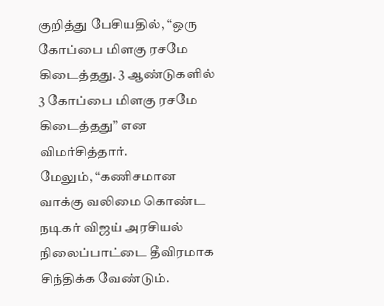குறித்து பேசியதில், “ஒரு கோப்பை மிளகு ரசமே கிடைத்தது. 3 ஆண்டுகளில் 3 கோப்பை மிளகு ரசமே கிடைத்தது” என விமர்சித்தார்.
மேலும், “கணிசமான வாக்கு வலிமை கொண்ட நடிகர் விஜய் அரசியல் நிலைப்பாட்டை தீவிரமாக சிந்திக்க வேண்டும்.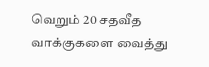வெறும் 20 சதவீத வாக்குகளை வைத்து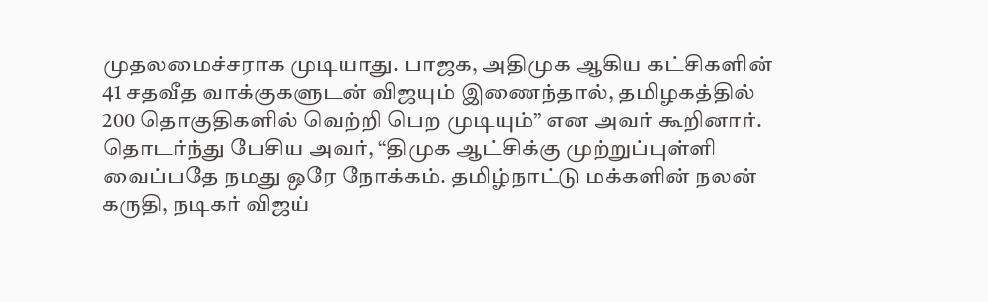முதலமைச்சராக முடியாது. பாஜக, அதிமுக ஆகிய கட்சிகளின் 41 சதவீத வாக்குகளுடன் விஜயும் இணைந்தால், தமிழகத்தில் 200 தொகுதிகளில் வெற்றி பெற முடியும்” என அவர் கூறினார்.
தொடர்ந்து பேசிய அவர், “திமுக ஆட்சிக்கு முற்றுப்புள்ளி வைப்பதே நமது ஒரே நோக்கம். தமிழ்நாட்டு மக்களின் நலன் கருதி, நடிகர் விஜய்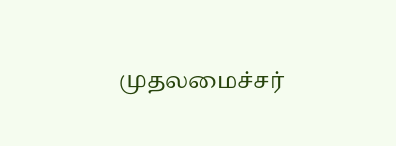முதலமைச்சர்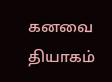கனவை தியாகம்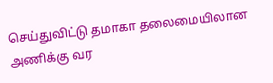செய்துவிட்டு தமாகா தலைமையிலான அணிக்கு வர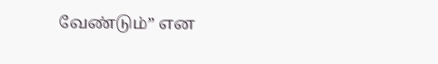வேண்டும்” என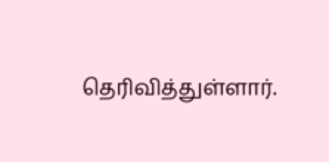தெரிவித்துள்ளார்.